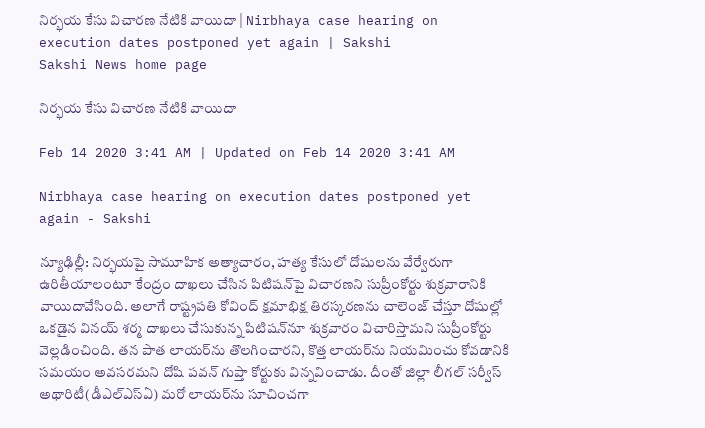నిర్భయ కేసు విచారణ నేటికి వాయిదా | Nirbhaya case hearing on execution dates postponed yet again | Sakshi
Sakshi News home page

నిర్భయ కేసు విచారణ నేటికి వాయిదా

Feb 14 2020 3:41 AM | Updated on Feb 14 2020 3:41 AM

Nirbhaya case hearing on execution dates postponed yet again - Sakshi

న్యూఢిల్లీ: నిర్భయపై సామూహిక అత్యాచారం, హత్య కేసులో దోషులను వేర్వేరుగా ఉరితీయాలంటూ కేంద్రం దాఖలు చేసిన పిటిషన్‌పై విచారణని సుప్రీంకోర్టు శుక్రవారానికి వాయిదావేసింది. అలాగే రాష్ట్రపతి కోవింద్‌ క్షమాభిక్ష తిరస్కరణను చాలెంజ్‌ చేస్తూ దోషుల్లో ఒకడైన వినయ్‌ శర్మ దాఖలు చేసుకున్న పిటిషన్‌నూ శుక్రవారం విచారిస్తామని సుప్రీంకోర్టు వెల్లడించింది. తన పాత లాయర్‌ను తొలగించారని, కొత్త లాయర్‌ను నియమించు కోవడానికి సమయం అవసరమని దోషి పవన్‌ గుప్తా కోర్టుకు విన్నవించాడు. దీంతో జిల్లా లీగల్‌ సర్వీస్‌ అథారిటీ(డీఎల్‌ఎస్‌ఏ) మరో లాయర్‌ను సూచించగా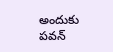అందుకు పవన్‌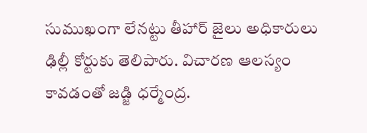సుముఖంగా లేనట్టు తీహార్‌ జైలు అధికారులు ఢిల్లీ కోర్టుకు తెలిపారు. విచారణ ఆలస్యం కావడంతో జడ్జి ధర్మేంద్ర.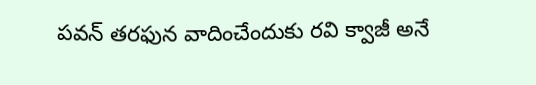పవన్‌ తరఫున వాదించేందుకు రవి క్వాజీ అనే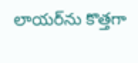లాయర్‌ను కొత్తగా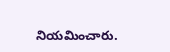నియమించారు.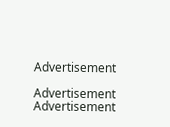Advertisement

Advertisement
Advertisement